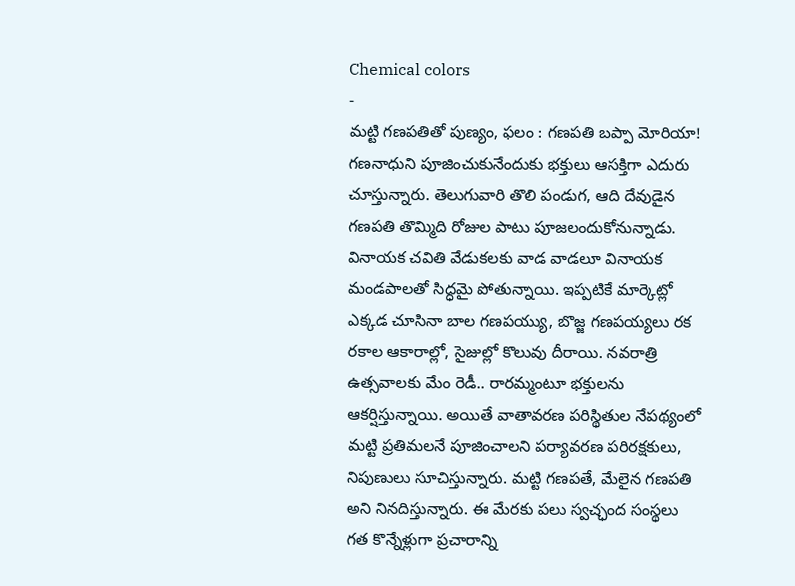Chemical colors
-
మట్టి గణపతితో పుణ్యం, ఫలం : గణపతి బప్పా మోరియా!
గణనాధుని పూజించుకునేందుకు భక్తులు ఆసక్తిగా ఎదురు చూస్తున్నారు. తెలుగువారి తొలి పండుగ, ఆది దేవుడైన గణపతి తొమ్మిది రోజుల పాటు పూజలందుకోనున్నాడు. వినాయక చవితి వేడుకలకు వాడ వాడలూ వినాయక మండపాలతో సిద్ధమై పోతున్నాయి. ఇప్పటికే మార్కెట్లో ఎక్కడ చూసినా బాల గణపయ్యు, బొజ్జ గణపయ్యలు రక రకాల ఆకారాల్లో, సైజుల్లో కొలువు దీరాయి. నవరాత్రి ఉత్సవాలకు మేం రెడీ.. రారమ్మంటూ భక్తులను ఆకర్షిస్తున్నాయి. అయితే వాతావరణ పరిస్థితుల నేపథ్యంలో మట్టి ప్రతిమలనే పూజించాలని పర్యావరణ పరిరక్షకులు, నిపుణులు సూచిస్తున్నారు. మట్టి గణపతే, మేలైన గణపతి అని నినదిస్తున్నారు. ఈ మేరకు పలు స్వచ్ఛంద సంస్థలు గత కొన్నేళ్లుగా ప్రచారాన్ని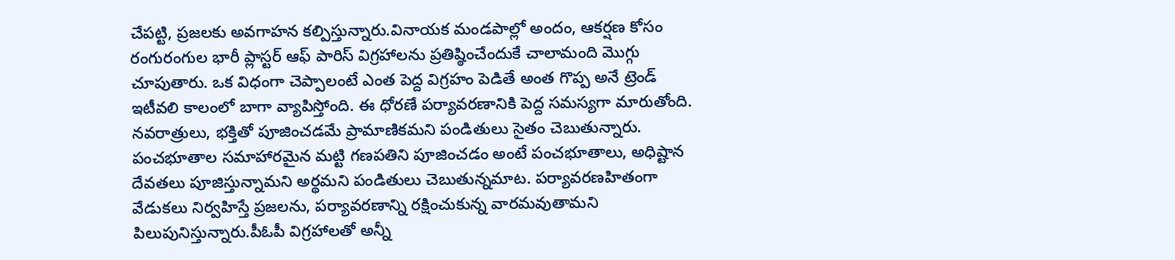చేపట్టి, ప్రజలకు అవగాహన కల్పిస్తున్నారు.వినాయక మండపాల్లో అందం, ఆకర్షణ కోసం రంగురంగుల భారీ ప్లాస్టర్ ఆఫ్ పారిస్ విగ్రహాలను ప్రతిష్ఠించేందుకే చాలామంది మొగ్గు చూపుతారు. ఒక విధంగా చెప్పాలంటే ఎంత పెద్ద విగ్రహం పెడితే అంత గొప్ప అనే ట్రెండ్ ఇటీవలి కాలంలో బాగా వ్యాపిస్తోంది. ఈ ధోరణే పర్యావరణానికి పెద్ద సమస్యగా మారుతోంది. నవరాత్రులు, భక్తితో పూజించడమే ప్రామాణికమని పండితులు సైతం చెబుతున్నారు. పంచభూతాల సమాహారమైన మట్టి గణపతిని పూజించడం అంటే పంచభూతాలు, అధిష్టాన దేవతలు పూజిస్తున్నామని అర్థమని పండితులు చెబుతున్నమాట. పర్యావరణహితంగా వేడుకలు నిర్వహిస్తే ప్రజలను, పర్యావరణాన్ని రక్షించుకున్న వారమవుతామని పిలుపునిస్తున్నారు.పీఓపీ విగ్రహాలతో అన్నీ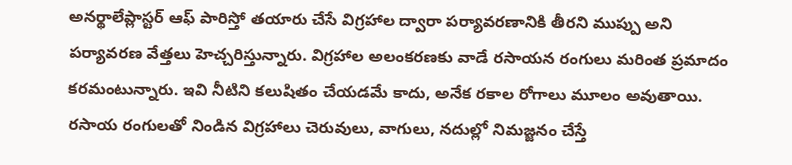అనర్థాలేప్లాస్టర్ ఆఫ్ పారిస్తో తయారు చేసే విగ్రహాల ద్వారా పర్యావరణానికి తీరని ముప్పు అని పర్యావరణ వేత్తలు హెచ్చరిస్తున్నారు. విగ్రహాల అలంకరణకు వాడే రసాయన రంగులు మరింత ప్రమాదం కరమంటున్నారు. ఇవి నీటిని కలుషితం చేయడమే కాదు, అనేక రకాల రోగాలు మూలం అవుతాయి. రసాయ రంగులతో నిండిన విగ్రహాలు చెరువులు, వాగులు, నదుల్లో నిమజ్జనం చేస్తే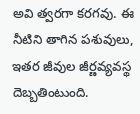అవి త్వరగా కరగవు. ఈ నీటిని తాగిన పశువులు, ఇతర జీవుల జీర్ణవ్యవస్థ దెబ్బతింటుంది.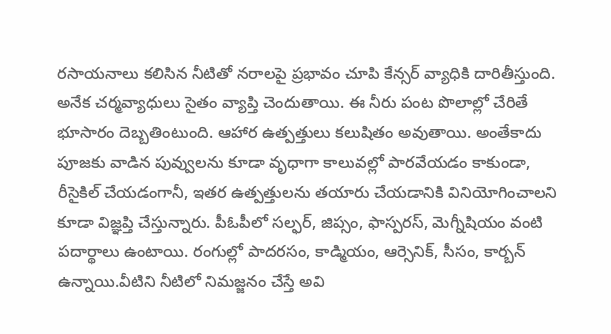రసాయనాలు కలిసిన నీటితో నరాలపై ప్రభావం చూపి కేన్సర్ వ్యాధికి దారితీస్తుంది. అనేక చర్మవ్యాధులు సైతం వ్యాప్తి చెందుతాయి. ఈ నీరు పంట పొలాల్లో చేరితే భూసారం దెబ్బతింటుంది. ఆహార ఉత్పత్తులు కలుషితం అవుతాయి. అంతేకాదు పూజకు వాడిన పువ్వులను కూడా వృధాగా కాలువల్లో పారవేయడం కాకుండా, రీసైకిల్ చేయడంగానీ, ఇతర ఉత్పత్తులను తయారు చేయడానికి వినియోగించాలని కూడా విజ్ఞప్తి చేస్తున్నారు. పీఓపీలో సల్ఫర్, జిప్సం, ఫాస్పరస్, మెగ్నీషియం వంటి పదార్థాలు ఉంటాయి. రంగుల్లో పాదరసం, కాడ్మియం, ఆర్సెనిక్, సీసం, కార్బన్ ఉన్నాయి.వీటిని నీటిలో నిమజ్జనం చేస్తే అవి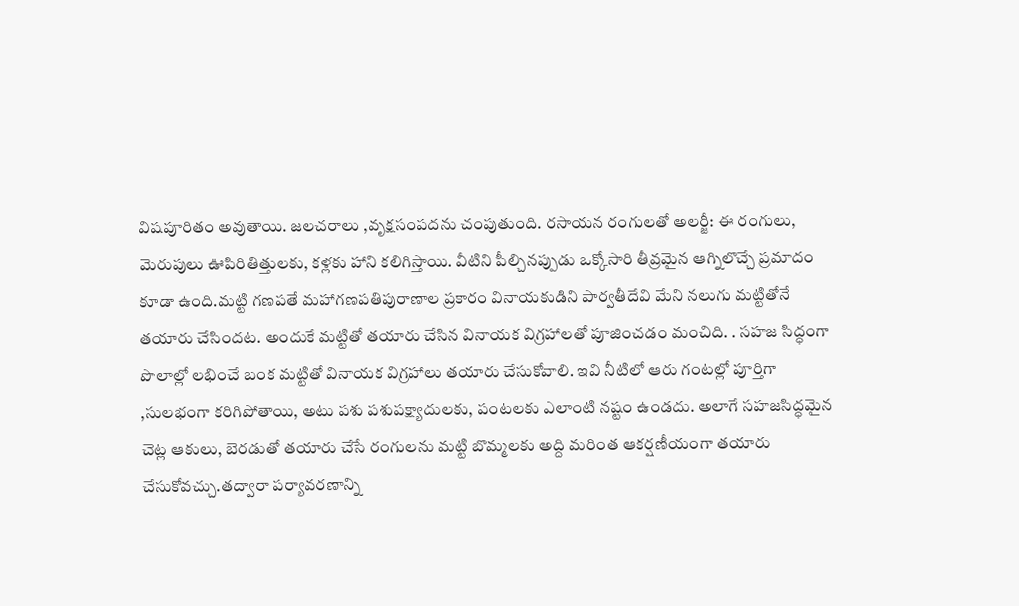విషపూరితం అవుతాయి. జలచరాలు ,వృక్షసంపదను చంపుతుంది. రసాయన రంగులతో అలర్జీ: ఈ రంగులు, మెరుపులు ఊపిరితిత్తులకు, కళ్లకు హాని కలిగిస్తాయి. వీటిని పీల్చినప్పుడు ఒక్కోసారి తీవ్రమైన ఆగ్నిలొచ్చే ప్రమాదం కూడా ఉంది.మట్టి గణపతే మహాగణపతిపురాణాల ప్రకారం వినాయకుడిని పార్వతీదేవి మేని నలుగు మట్టితోనే తయారు చేసిందట. అందుకే మట్టితో తయారు చేసిన వినాయక విగ్రహాలతో పూజించడం మంచిది. . సహజ సిద్ధంగా పొలాల్లో లభించే బంక మట్టితో వినాయక విగ్రహాలు తయారు చేసుకోవాలి. ఇవి నీటిలో ఆరు గంటల్లో పూర్తిగా ,సులభంగా కరిగిపోతాయి, అటు పశు పశుపక్ష్యాదులకు, పంటలకు ఎలాంటి నష్టం ఉండదు. అలాగే సహజసిద్ధమైన చెట్ల ఆకులు, బెరడుతో తయారు చేసే రంగులను మట్టి బొమ్మలకు అద్ది మరింత ఆకర్షణీయంగా తయారు చేసుకోవచ్చు.తద్వారా పర్యావరణాన్ని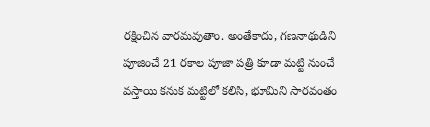రక్షించిన వారమవుతాం. అంతేకాదు, గణనాథుడిని పూజించే 21 రకాల పూజా పత్రి కూడా మట్టి నుంచే వస్తాయి కనుక మట్టిలో కలిసి, భూమిని సారవంతం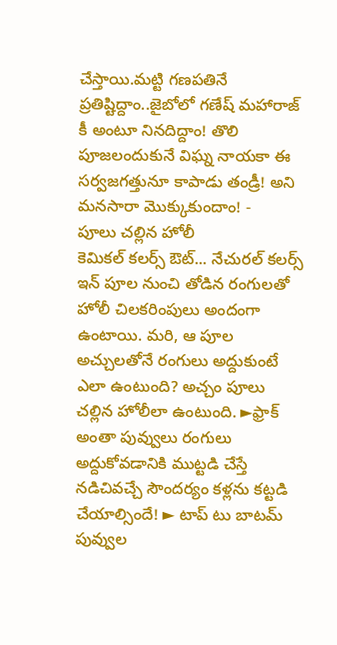చేస్తాయి.మట్టి గణపతినే ప్రతిష్టిద్దాం..జైబోలో గణేష్ మహారాజ్ కీ అంటూ నినదిద్దాం! తొలి పూజలందుకునే విఘ్న నాయకా ఈ సర్వజగత్తునూ కాపాడు తండ్రీ! అని మనసారా మొక్కుకుందాం! -
పూలు చల్లిన హోలీ
కెమికల్ కలర్స్ ఔట్... నేచురల్ కలర్స్ ఇన్ పూల నుంచి తోడిన రంగులతో హోలీ చిలకరింపులు అందంగా ఉంటాయి. మరి, ఆ పూల అచ్చులతోనే రంగులు అద్దుకుంటే ఎలా ఉంటుంది? అచ్చం పూలు చల్లిన హోలీలా ఉంటుంది. ►ఫ్రాక్ అంతా పువ్వులు రంగులు అద్దుకోవడానికి ముట్టడి చేస్తే నడిచివచ్చే సౌందర్యం కళ్లను కట్టడి చేయాల్సిందే! ► టాప్ టు బాటమ్ పువ్వుల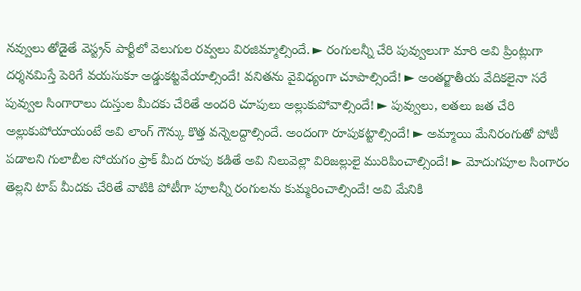నవ్వులు తోడైతే వెస్ట్రన్ పార్టీలో వెలుగుల రవ్వలు విరజిమ్మాల్సిందే. ► రంగులన్నీ చేరి పువ్వులుగా మారి అవి ప్రింట్లుగా దర్శనమిస్తే పెరిగే వయసుకూ అడ్డుకట్టవేయాల్సిందే! వనితను వైవిధ్యంగా చూపాల్సిందే! ► అంతర్జాతీయ వేదికలైనా సరే పువ్వుల సింగారాలు దుస్తుల మీదకు చేరితే అందరి చూపులు అల్లుకుపోవాల్సిందే! ► పువ్వులు, లతలు జత చేరి అల్లుకుపోయాయంటే అవి లాంగ్ గౌన్కు కొత్త వన్నెలద్దాల్సిందే. అందంగా రూపుకట్టాల్సిందే! ► అమ్మాయి మేనిరంగుతో పోటీ పడాలని గులాబీల సోయగం ఫ్రాక్ మీద రూపు కడితే అవి నిలువెల్లా విరిజల్లులై మురిపించాల్సిందే! ► మోదుగపూల సింగారం తెల్లని టాప్ మీదకు చేరితే వాటికి పోటీగా పూలన్నీ రంగులను కుమ్మరించాల్సిందే! అవి మేనికి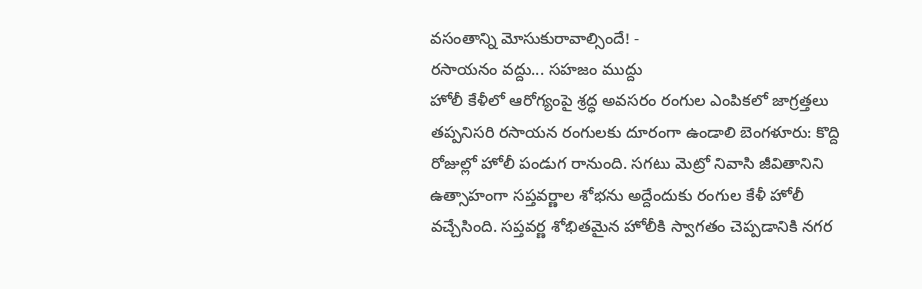వసంతాన్ని మోసుకురావాల్సిందే! -
రసాయనం వద్దు... సహజం ముద్దు
హోలీ కేళీలో ఆరోగ్యంపై శ్రద్ధ అవసరం రంగుల ఎంపికలో జాగ్రత్తలు తప్పనిసరి రసాయన రంగులకు దూరంగా ఉండాలి బెంగళూరు: కొద్ది రోజుల్లో హోలీ పండుగ రానుంది. సగటు మెట్రో నివాసి జీవితానిని ఉత్సాహంగా సప్తవర్ణాల శోభను అద్దేందుకు రంగుల కేళీ హోలీ వచ్చేసింది. సప్తవర్ణ శోభితమైన హోలీకి స్వాగతం చెప్పడానికి నగర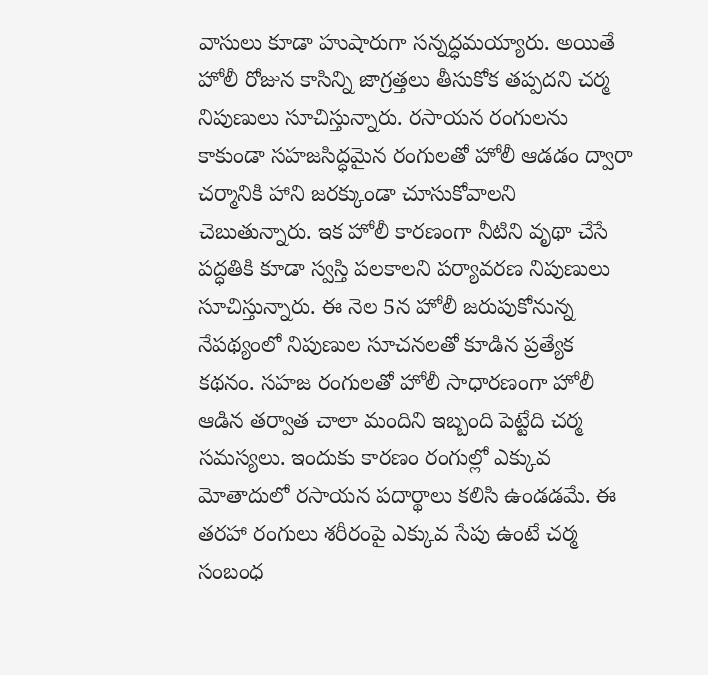వాసులు కూడా హుషారుగా సన్నద్ధమయ్యారు. అయితే హోలీ రోజున కాసిన్ని జాగ్రత్తలు తీసుకోక తప్పదని చర్మ నిపుణులు సూచిస్తున్నారు. రసాయన రంగులను కాకుండా సహజసిద్ధమైన రంగులతో హోలీ ఆడడం ద్వారా చర్మానికి హాని జరక్కుండా చూసుకోవాలని చెబుతున్నారు. ఇక హోలీ కారణంగా నీటిని వృథా చేసే పద్ధతికి కూడా స్వస్తి పలకాలని పర్యావరణ నిపుణులు సూచిస్తున్నారు. ఈ నెల 5న హోలీ జరుపుకోనున్న నేపథ్యంలో నిపుణుల సూచనలతో కూడిన ప్రత్యేక కథనం. సహజ రంగులతో హోలీ సాధారణంగా హోలీ ఆడిన తర్వాత చాలా మందిని ఇబ్బంది పెట్టేది చర్మ సమస్యలు. ఇందుకు కారణం రంగుల్లో ఎక్కువ మోతాదులో రసాయన పదార్థాలు కలిసి ఉండడమే. ఈ తరహా రంగులు శరీరంపై ఎక్కువ సేపు ఉంటే చర్మ సంబంధ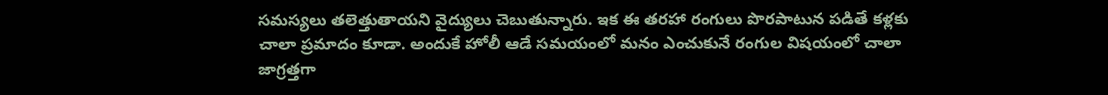సమస్యలు తలెత్తుతాయని వైద్యులు చెబుతున్నారు. ఇక ఈ తరహా రంగులు పొరపాటున పడితే కళ్లకు చాలా ప్రమాదం కూడా. అందుకే హోలీ ఆడే సమయంలో మనం ఎంచుకునే రంగుల విషయంలో చాలా జాగ్రత్తగా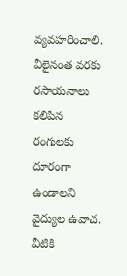వ్యవహరించాలి. వీలైనంత వరకు రసాయనాలు కలిపిన రంగులకు దూరంగా ఉండాలని వైద్యుల ఉవాచ. వీటికి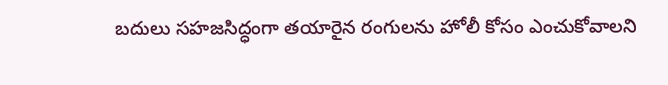బదులు సహజసిద్ధంగా తయారైన రంగులను హోలీ కోసం ఎంచుకోవాలని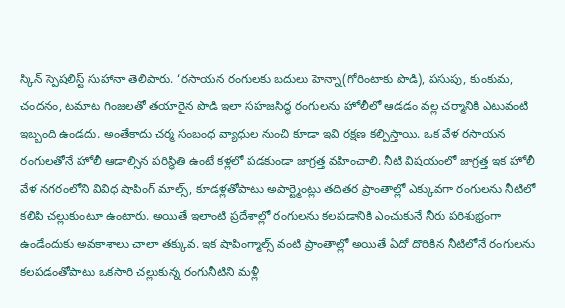స్కిన్ స్పెషలిస్ట్ సుహానా తెలిపారు. ‘రసాయన రంగులకు బదులు హెన్నా(గోరింటాకు పొడి), పసుపు, కుంకుమ, చందనం, టమాట గింజలతో తయారైన పొడి ఇలా సహజసిద్ధ రంగులను హోలీలో ఆడడం వల్ల చర్మానికి ఎటువంటి ఇబ్బంది ఉండదు. అంతేకాదు చర్మ సంబంధ వ్యాధుల నుంచి కూడా ఇవి రక్షణ కల్పిస్తాయి. ఒక వేళ రసాయన రంగులతోనే హోలీ ఆడాల్సిన పరిస్థితి ఉంటే కళ్లలో పడకుండా జాగ్రత్త వహించాలి. నీటి విషయంలో జాగ్రత్త ఇక హోలీ వేళ నగరంలోని వివిధ షాపింగ్ మాల్స్, కూడళ్లతోపాటు అపార్ట్మెంట్లు తదితర ప్రాంతాల్లో ఎక్కువగా రంగులను నీటిలో కలిపి చల్లుకుంటూ ఉంటారు. అయితే ఇలాంటి ప్రదేశాల్లో రంగులను కలపడానికి ఎంచుకునే నీరు పరిశుభ్రంగా ఉండేందుకు అవకాశాలు చాలా తక్కువ. ఇక షాపింగ్మాల్స్ వంటి ప్రాంతాల్లో అయితే ఏదో దొరికిన నీటిలోనే రంగులను కలపడంతోపాటు ఒకసారి చల్లుకున్న రంగునీటిని మళ్లీ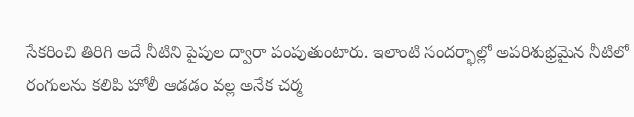సేకరించి తిరిగి అదే నీటిని పైపుల ద్వారా పంపుతుంటారు. ఇలాంటి సందర్భాల్లో అపరిశుభ్రమైన నీటిలో రంగులను కలిపి హోలీ ఆడడం వల్ల అనేక చర్మ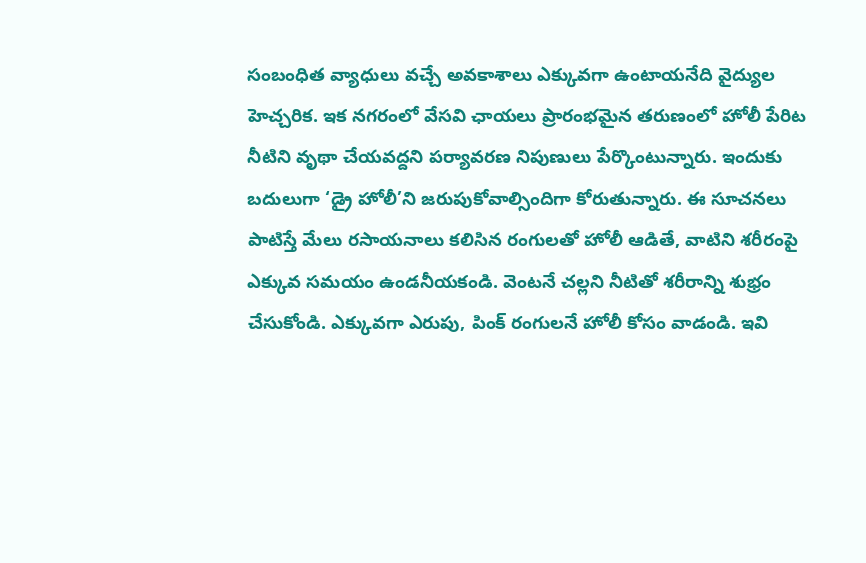సంబంధిత వ్యాధులు వచ్చే అవకాశాలు ఎక్కువగా ఉంటాయనేది వైద్యుల హెచ్చరిక. ఇక నగరంలో వేసవి ఛాయలు ప్రారంభమైన తరుణంలో హోలీ పేరిట నీటిని వృథా చేయవద్దని పర్యావరణ నిపుణులు పేర్కొంటున్నారు. ఇందుకు బదులుగా ‘డ్రై హోలీ’ని జరుపుకోవాల్సిందిగా కోరుతున్నారు. ఈ సూచనలు పాటిస్తే మేలు రసాయనాలు కలిసిన రంగులతో హోలీ ఆడితే, వాటిని శరీరంపై ఎక్కువ సమయం ఉండనీయకండి. వెంటనే చల్లని నీటితో శరీరాన్ని శుభ్రం చేసుకోండి. ఎక్కువగా ఎరుపు, పింక్ రంగులనే హోలీ కోసం వాడండి. ఇవి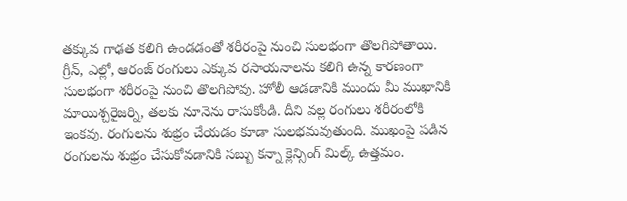తక్కువ గాఢత కలిగి ఉండడంతో శరీరంపై నుంచి సులభంగా తొలగిపోతాయి. గ్రీన్, ఎల్లో, ఆరంజ్ రంగులు ఎక్కువ రసాయనాలను కలిగి ఉన్న కారణంగా సులభంగా శరీరంపై నుంచి తొలగిపోవు. హోలీ ఆడడానికి ముందు మీ ముఖానికి మాయిశ్చరైజర్ని, తలకు నూనెను రాసుకోండి. దీని వల్ల రంగులు శరీరంలోకి ఇంకవు. రంగులను శుభ్రం చేయడం కూడా సులభమవుతుంది. ముఖంపై పడిన రంగులను శుభ్రం చేసుకోవడానికి సబ్బు కన్నా క్లెన్సింగ్ మిల్క్ ఉత్తమం.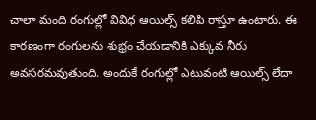చాలా మంది రంగుల్లో వివిధ ఆయిల్స్ కలిపి రాస్తూ ఉంటారు. ఈ కారణంగా రంగులను శుభ్రం చేయడానికి ఎక్కువ నీరు అవసరమవుతుంది. అందుకే రంగుల్లో ఎటువంటి ఆయిల్స్ లేదా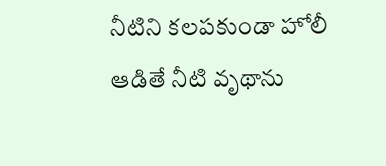నీటిని కలపకుండా హోలీ ఆడితే నీటి వృథాను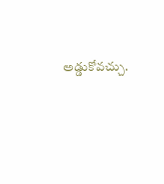అడ్డుకోవచ్చు.